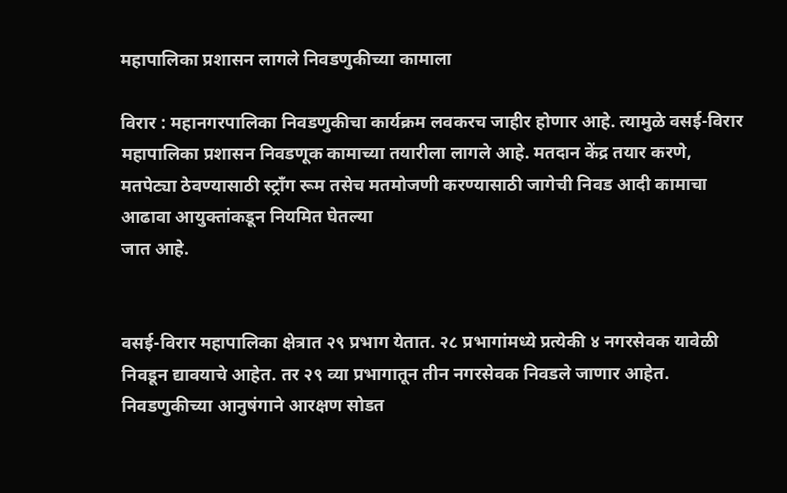महापालिका प्रशासन लागले निवडणुकीच्या कामाला

विरार : महानगरपालिका निवडणुकीचा कार्यक्रम लवकरच जाहीर होणार आहे. त्यामुळे वसई-विरार महापालिका प्रशासन निवडणूक कामाच्या तयारीला लागले आहे. मतदान केंद्र तयार करणे, मतपेट्या ठेवण्यासाठी स्ट्रॉंग रूम तसेच मतमोजणी करण्यासाठी जागेची निवड आदी कामाचा आढावा आयुक्तांकडून नियमित घेतल्या
जात आहे.


वसई-विरार महापालिका क्षेत्रात २९ प्रभाग येतात. २८ प्रभागांमध्ये प्रत्येकी ४ नगरसेवक यावेळी निवडून द्यावयाचे आहेत. तर २९ व्या प्रभागातून तीन नगरसेवक निवडले जाणार आहेत. निवडणुकीच्या आनुषंगाने आरक्षण सोडत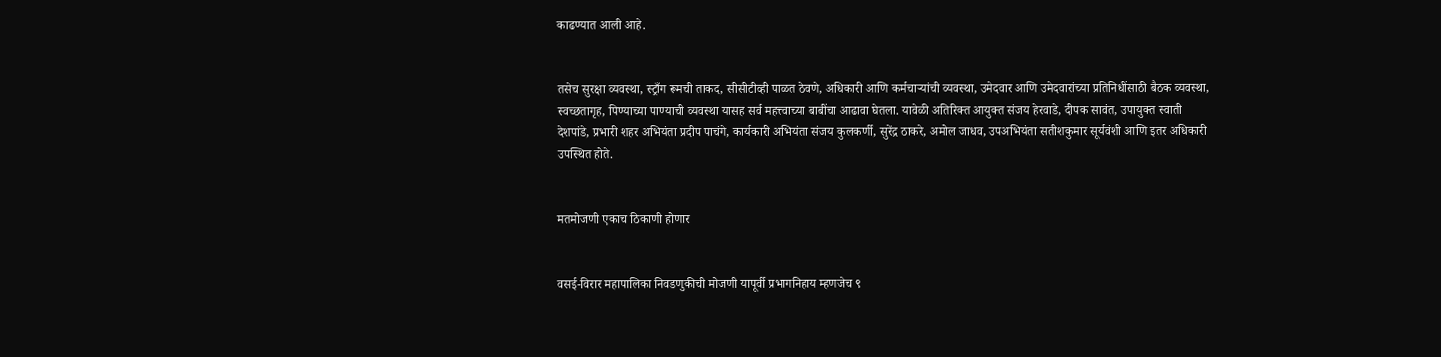काढण्यात आली आहे.


तसेच सुरक्षा व्यवस्था, स्ट्राँग रूमची ताकद, सीसीटीव्ही पाळत ठेवणे, अधिकारी आणि कर्मचाऱ्यांची व्यवस्था, उमेदवार आणि उमेदवारांच्या प्रतिनिधींसाठी बैठक व्यवस्था, स्वच्छतागृह, पिण्याच्या पाण्याची व्यवस्था यासह सर्व महत्त्वाच्या बाबींचा आढावा घेतला. यावेळी अतिरिक्त आयुक्त संजय हेरवाडे, दीपक सावंत, उपायुक्त स्वाती देशपांडे, प्रभारी शहर अभियंता प्रदीप पाचंगे, कार्यकारी अभियंता संजय कुलकर्णी, सुरेंद्र ठाकरे, अमोल जाधव, उपअभियंता सतीशकुमार सूर्यवंशी आणि इतर अधिकारी उपस्थित होते.


मतमोजणी एकाच ठिकाणी होणार


वसई-विरार महापालिका निवडणुकीची मोजणी यापूर्वी प्रभागनिहाय म्हणजेच ९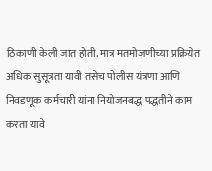ठिकाणी केली जात होती. मात्र मतमोजणीच्या प्रक्रियेत अधिक सुसूत्रता यावी तसेच पोलीस यंत्रणा आणि निवडणूक कर्मचारी यांना नियोजनबद्ध पद्धतीने काम करता यावे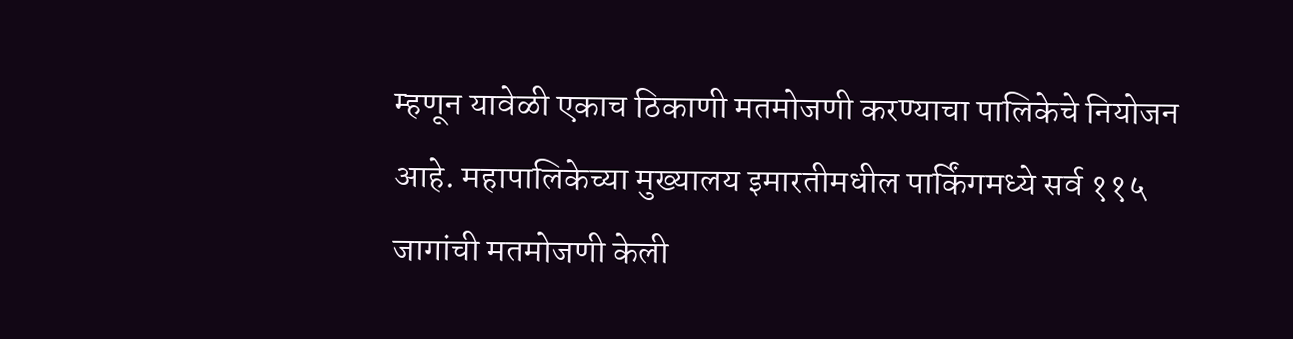म्हणून यावेळी एकाच ठिकाणी मतमोजणी करण्याचा पालिकेचे नियोजन आहे. महापालिकेच्या मुख्यालय इमारतीमधील पार्किंगमध्ये सर्व ११५ जागांची मतमोजणी केली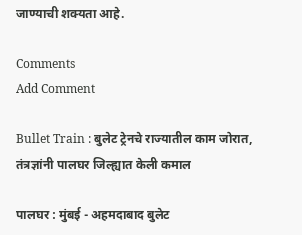जाण्याची शक्यता आहे.

Comments
Add Comment

Bullet Train : बुलेट ट्रेनचे राज्यातील काम जोरात, तंत्रज्ञांनी पालघर जिल्ह्यात केली कमाल

पालघर : मुंबई - अहमदाबाद बुलेट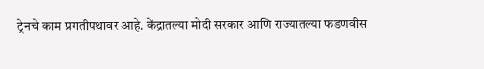ट्रेनचे काम प्रगतीपथावर आहे. केंद्रातल्या मोदी सरकार आणि राज्यातल्या फडणवीस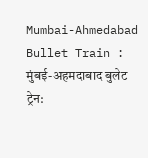Mumbai-Ahmedabad Bullet Train : मुंबई-अहमदाबाद बुलेट ट्रेन: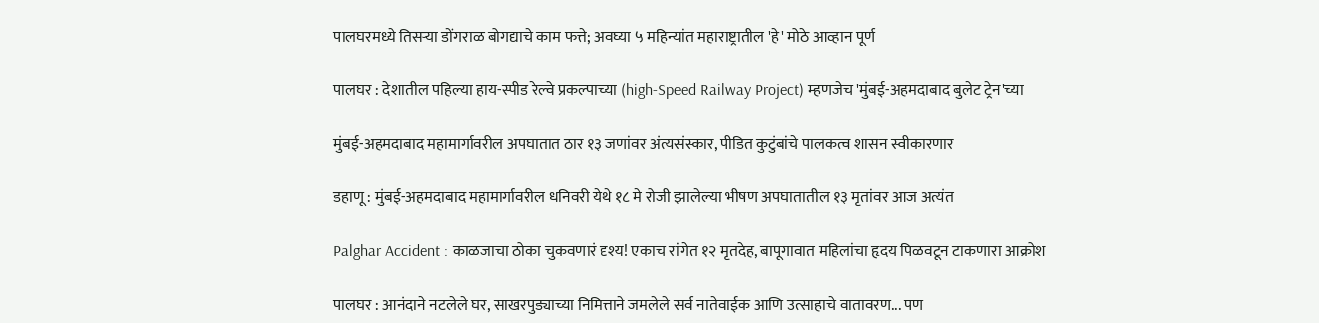पालघरमध्ये तिसऱ्या डोंगराळ बोगद्याचे काम फत्ते; अवघ्या ५ महिन्यांत महाराष्ट्रातील 'हे' मोठे आव्हान पूर्ण

पालघर : देशातील पहिल्या हाय-स्पीड रेल्वे प्रकल्पाच्या (high-Speed Railway Project) म्हणजेच 'मुंबई-अहमदाबाद बुलेट ट्रेन'च्या

मुंबई-अहमदाबाद महामार्गावरील अपघातात ठार १३ जणांवर अंत्यसंस्कार, पीडित कुटुंबांचे पालकत्व शासन स्वीकारणार

डहाणू : मुंबई-अहमदाबाद महामार्गावरील धनिवरी येथे १८ मे रोजी झालेल्या भीषण अपघातातील १३ मृतांवर आज अत्यंत

Palghar Accident : काळजाचा ठोका चुकवणारं दृश्य! एकाच रांगेत १२ मृतदेह, बापूगावात महिलांचा हृदय पिळवटून टाकणारा आक्रोश

पालघर : आनंदाने नटलेले घर, साखरपुड्याच्या निमित्ताने जमलेले सर्व नातेवाईक आणि उत्साहाचे वातावरण... पण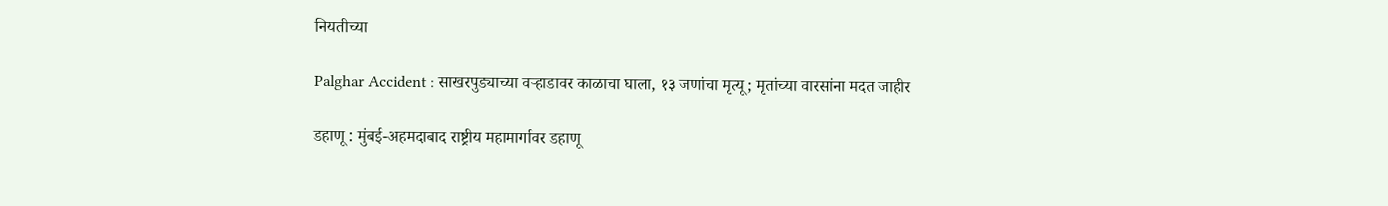नियतीच्या

Palghar Accident : साखरपुड्याच्या वऱ्हाडावर काळाचा घाला, १३ जणांचा मृत्यू; मृतांच्या वारसांना मदत जाहीर

डहाणू : मुंबई-अहमदाबाद राष्ट्रीय महामार्गावर डहाणू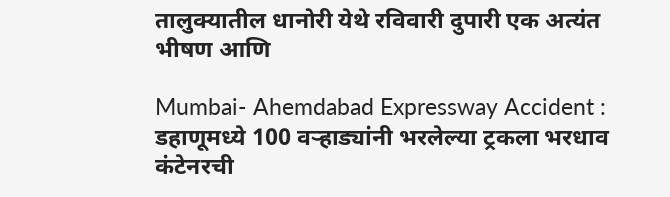तालुक्यातील धानोरी येथे रविवारी दुपारी एक अत्यंत भीषण आणि

Mumbai- Ahemdabad Expressway Accident : डहाणूमध्ये 100 वऱ्हाड्यांनी भरलेल्या ट्रकला भरधाव कंटेनरची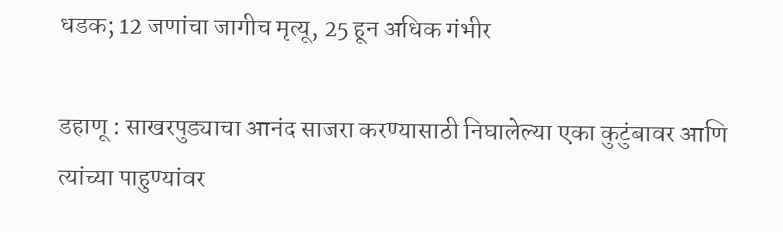धडक; 12 जणांचा जागीच मृत्यू, 25 हून अधिक गंभीर

डहाणू : साखरपुड्याचा आनंद साजरा करण्यासाठी निघालेल्या एका कुटुंबावर आणि त्यांच्या पाहुण्यांवर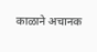काळाने अचानक